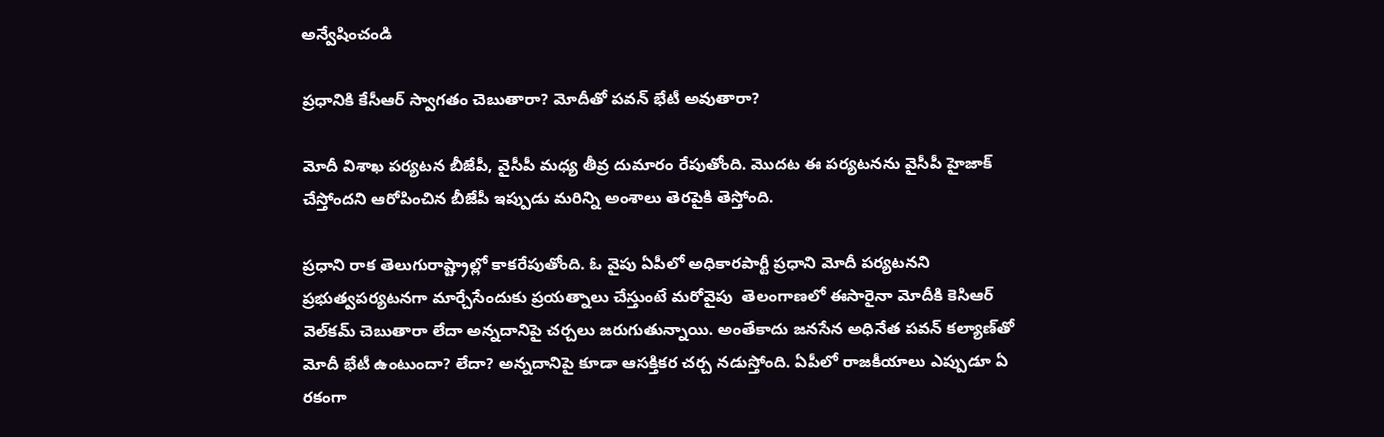అన్వేషించండి

ప్రధానికి కేసీఆర్‌ స్వాగతం చెబుతారా? మోదీతో పవన్ భేటీ అవుతారా?

మోదీ విశాఖ పర్యటన బీజేపీ, వైసీపీ మధ్య తీవ్ర దుమారం రేపుతోంది. మొదట ఈ పర్యటనను వైసీపీ హైజాక్ చేస్తోందని ఆరోపించిన బీజేపీ ఇప్పుడు మరిన్ని అంశాలు తెరపైకి తెస్తోంది.

ప్రధాని రాక తెలుగురాష్ట్రాల్లో కాకరేపుతోంది. ఓ వైపు ఏపీలో అధికారపార్టీ ప్రధాని మోదీ పర్యటనని ప్రభుత్వపర్యటనగా మార్చేసేందుకు ప్రయత్నాలు చేస్తుంటే మరోవైపు  తెలంగాణలో ఈసారైనా మోదీకి కెసిఆర్‌ వెల్‌కమ్‌ చెబుతారా లేదా అన్నదానిపై చర్చలు జరుగుతున్నాయి. అంతేకాదు జనసేన అధినేత పవన్‌ కల్యాణ్‌తో మోదీ భేటీ ఉంటుందా? లేదా? అన్నదానిపై కూడా ఆసక్తికర చర్చ నడుస్తోంది. ఏపీలో రాజకీయాలు ఎప్పుడూ ఏ రకంగా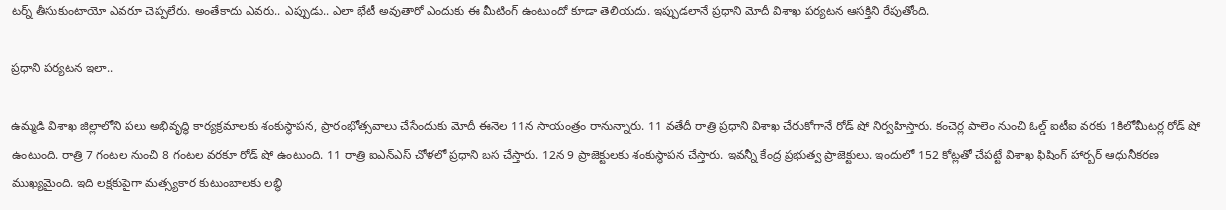టర్న్‌ తీసుకుంటాయో ఎవరూ చెప్పలేరు. అంతేకాదు ఎవరు.. ఎప్పుడు.. ఎలా భేటీ అవుతారో ఎందుకు ఈ మీటింగ్‌ ఉంటుందో కూడా తెలియదు. ఇప్పుడలానే ప్రధాని మోదీ విశాఖ పర్యటన ఆసక్తిని రేపుతోంది.

ప్రధాని పర్యటన ఇలా..

ఉమ్మడి విశాఖ జిల్లాలోని పలు అభివృద్ధి కార్యక్రమాలకు శంకుస్ధాపన, ప్రారంభోత్సవాలు చేసేందుకు మోదీ ఈనెల 11న సాయంత్రం రానున్నారు. 11 వతేదీ రాత్రి ప్రధాని విశాఖ చేరుకోగానే రోడ్ షో నిర్వహిస్తారు. కంచెర్ల పాలెం నుంచి ఓల్డ్ ఐటీఐ వరకు 1కిలోమీటర్ల రోడ్ షో ఉంటుంది. రాత్రి 7 గంటల నుంచి 8 గంటల వరకూ రోడ్ షో ఉంటుంది. 11 రాత్రి ఐఎన్‌ఎస్‌ చోళలో ప్రధాని బస చేస్తారు. 12న 9 ప్రాజెక్టులకు శంకుస్థాపన చేస్తారు. ఇవన్నీ కేంద్ర ప్రభుత్వ ప్రాజెక్టులు. ఇందులో 152 కోట్లతో చేపట్టే విశాఖ ఫిషింగ్ హార్బర్ ఆధునీకరణ ముఖ్యమైంది. ఇది లక్షకుపైగా మత్స్యకార కుటుంబాలకు లబ్ధి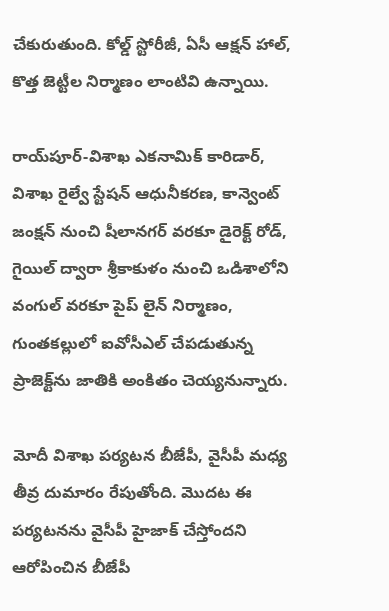చేకురుతుంది. కోల్డ్ స్టోరీజీ, ఏసీ ఆక్షన్ హాల్, కొత్త జెట్టీల నిర్మాణం లాంటివి ఉన్నాయి.

రాయ్‌పూర్-విశాఖ ఎకనామిక్ కారిడార్, విశాఖ రైల్వే స్టేషన్ ఆధునీకరణ, కాన్వెంట్ జంక్షన్ నుంచి షీలానగర్ వరకూ డైరెక్ట్ రోడ్, గైయిల్ ద్వారా శ్రీకాకుళం నుంచి ఒడిశాలోని వంగుల్‌ వరకూ పైప్ లైన్ నిర్మాణం, గుంతకల్లులో ఐవోసీఎల్‌ చేపడుతున్న ప్రాజెక్ట్‌ను జాతికి అంకితం చెయ్యనున్నారు.

మోదీ విశాఖ పర్యటన బీజేపీ, వైసీపీ మధ్య తీవ్ర దుమారం రేపుతోంది. మొదట ఈ పర్యటనను వైసీపీ హైజాక్ చేస్తోందని ఆరోపించిన బీజేపీ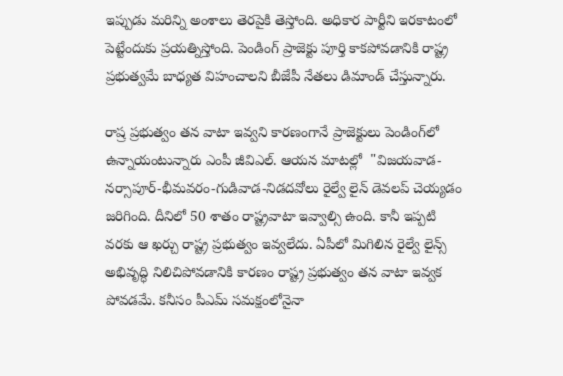ఇప్పుడు మరిన్ని అంశాలు తెరపైకి తెస్తోంది. అధికార పార్టీని ఇరకాటంలో పెట్టేందుకు ప్రయత్నిస్తోంది. పెండింగ్ ప్రాజెక్టు పూర్తి కాకపోవడానికి రాష్ట్ర ప్రభుత్వమే బాధ్యత విహంచాలని బీజేపీ నేతలు డిమాండ్ చేస్తున్నారు.

రాష్ర ప్రభుత్వం తన వాటా ఇవ్వని కారణంగానే ప్రాజెక్టులు పెండింగ్‌లో ఉన్నాయంటున్నారు ఎంపీ జీవిఎల్. ఆయన మాటల్లో  "విజయవాడ-నర్సాపూర్-భీమవరం-గుడివాడ-నిడదవోలు రైల్వే లైన్ డెవలప్ చెయ్యడం జరిగింది. దీనిలో 50 శాతం రాష్ట్రవాటా ఇవ్వాల్సి ఉంది. కానీ ఇప్పటి వరకు ఆ ఖర్చు రాష్ట్ర ప్రభుత్వం ఇవ్వలేదు. ఏపీలో మిగిలిన రైల్వే లైన్స్ అభివృద్ధి నిలిచిపోవడానికి కారణం రాష్ట్ర ప్రభుత్వం తన వాటా ఇవ్వక పోవడమే. కనీసం పీఎమ్ సమక్షంలోనైనా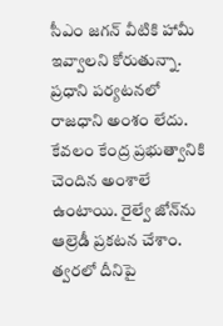సీఎం జగన్ వీటికి హామీ ఇవ్వాలని కోరుతున్నా. ప్రధాని పర్యటనలో రాజధాని అంశం లేదు. కేవలం కేంద్ర ప్రభుత్వానికి చెందిన అంశాలే ఉంటాయి. రైల్వే జోన్‌ను ఆల్రెడీ ప్రకటన చేశాం. త్వరలో దీనిపై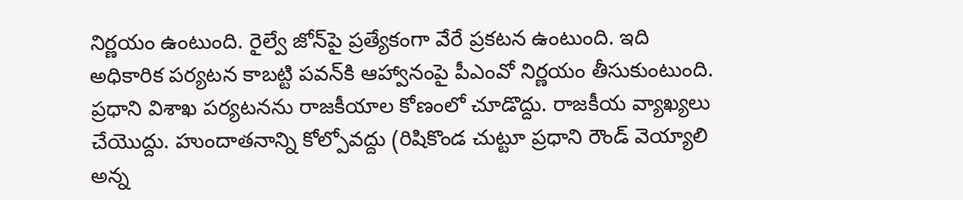నిర్ణయం ఉంటుంది. రైల్వే జోన్‌పై ప్రత్యేకంగా వేరే ప్రకటన ఉంటుంది. ఇది అధికారిక పర్యటన కాబట్టి పవన్‌కి ఆహ్వానంపై పీఎంవో నిర్ణయం తీసుకుంటుంది. ప్రధాని విశాఖ పర్యటనను రాజకీయాల కోణంలో చూడొద్దు. రాజకీయ వ్యాఖ్యలు చేయొద్దు. హుందాతనాన్ని కోల్పోవద్దు (రిషికొండ చుట్టూ ప్రధాని రౌండ్ వెయ్యాలి అన్న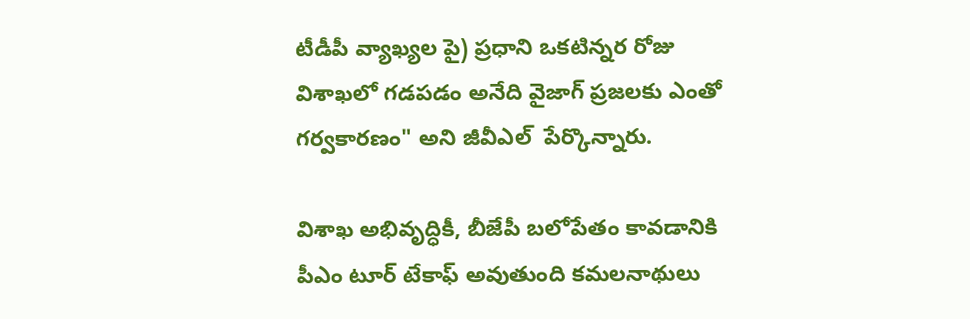టీడీపీ వ్యాఖ్యల పై) ప్రధాని ఒకటిన్నర రోజు విశాఖలో గడపడం అనేది వైజాగ్ ప్రజలకు ఎంతో  గర్వకారణం" అని జీవీఎల్  పేర్కొన్నారు.

విశాఖ అభివృద్ధికీ, బీజేపీ బలోపేతం కావడానికి పీఎం టూర్ టేకాఫ్ అవుతుంది కమలనాథులు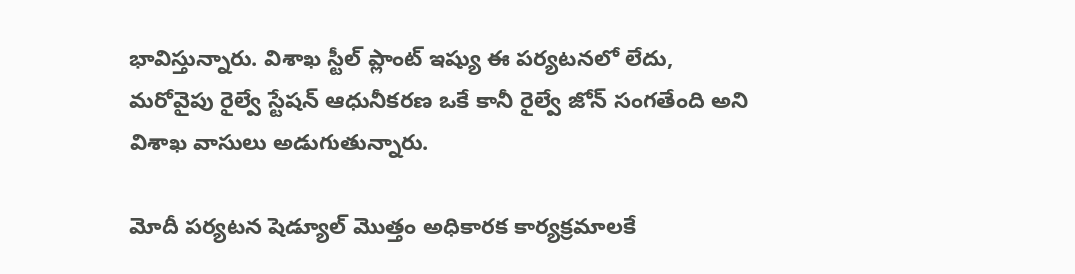భావిస్తున్నారు. విశాఖ స్టీల్ ప్లాంట్ ఇష్యు ఈ పర్యటనలో లేదు, మరోవైపు రైల్వే స్టేషన్ ఆధునీకరణ ఒకే కానీ రైల్వే జోన్ సంగతేంది అని విశాఖ వాసులు అడుగుతున్నారు.

మోదీ పర్యటన షెడ్యూల్‌ మొత్తం అధికారక కార్యక్రమాలకే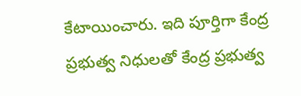కేటాయించారు. ఇది పూర్తిగా కేంద్ర ప్రభుత్వ నిధులతో కేంద్ర ప్రభుత్వ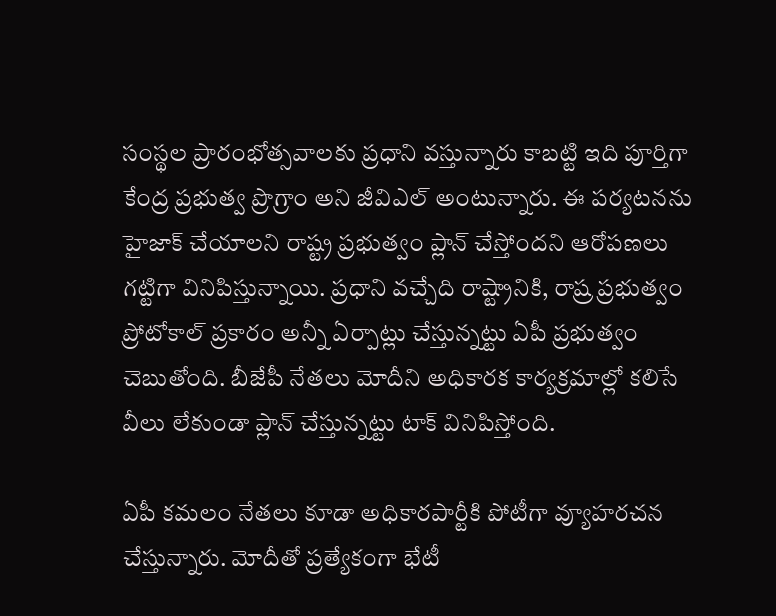సంస్థల ప్రారంభోత్సవాలకు ప్రధాని వస్తున్నారు కాబట్టి ఇది పూర్తిగా కేంద్ర ప్రభుత్వ ప్రొగ్రాం అని జీవిఎల్ అంటున్నారు. ఈ పర్యటనను హైజాక్‌ చేయాలని రాష్ట్ర ప్రభుత్వం ప్లాన్‌ చేస్తోందని ఆరోపణలు గట్టిగా వినిపిస్తున్నాయి. ప్రధాని వచ్చేది రాష్ట్రానికి, రాష్ర ప్రభుత్వం ప్రోటోకాల్ ప్రకారం అన్నీ ఏర్పాట్లు చేస్తున్నట్టు ఏపీ ప్రభుత్వం చెబుతోంది. బీజేపీ నేతలు మోదీని అధికారక కార్యక్రమాల్లో కలిసే వీలు లేకుండా ప్లాన్ చేస్తున్నట్టు టాక్ వినిపిస్తోంది.

ఏపీ కమలం నేతలు కూడా అధికారపార్టీకి పోటీగా వ్యూహరచన చేస్తున్నారు. మోదీతో ప్రత్యేకంగా భేటీ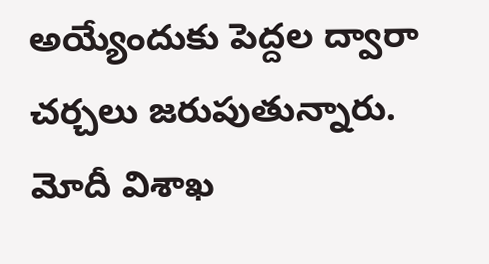అయ్యేందుకు పెద్దల ద్వారా చర్చలు జరుపుతున్నారు. మోదీ విశాఖ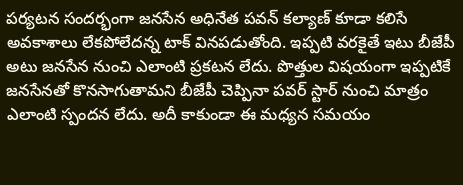పర్యటన సందర్భంగా జనసేన అధినేత పవన్‌ కల్యాణ్‌ కూడా కలిసే అవకాశాలు లేకపోలేదన్న టాక్‌ వినపడుతోంది. ఇప్పటి వరకైతే ఇటు బీజేపీ అటు జనసేన నుంచి ఎలాంటి ప్రకటన లేదు. పొత్తుల విషయంగా ఇప్పటికే జనసేనతో కొనసాగుతామని బీజేపీ చెప్పినా పవర్‌ స్టార్‌ నుంచి మాత్రం ఎలాంటి స్పందన లేదు. అదీ కాకుండా ఈ మధ్యన సమయం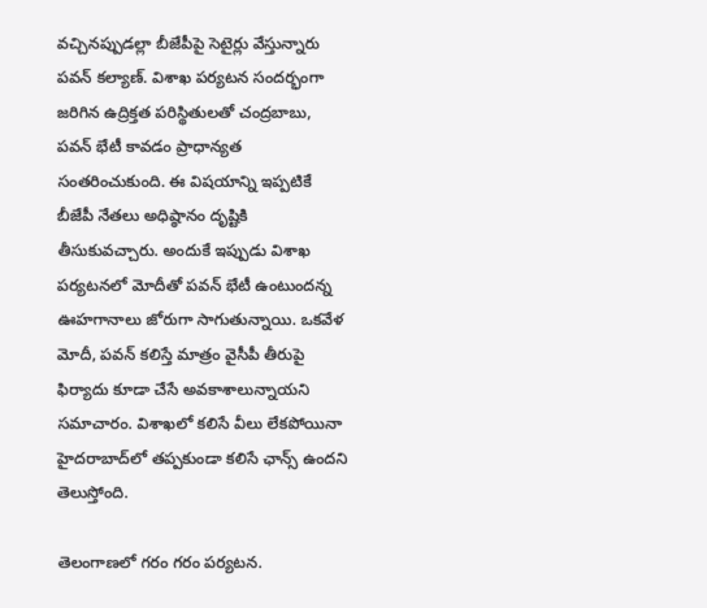వచ్చినప్పుడల్లా బీజేపీపై సెటైర్లు వేస్తున్నారు పవన్ కల్యాణ్. విశాఖ పర్యటన సందర్భంగా జరిగిన ఉద్రిక్తత పరిస్థితులతో చంద్రబాబు, పవన్ భేటీ కావడం ప్రాధాన్యత సంతరించుకుంది. ఈ విషయాన్ని ఇప్పటికే బీజేపీ నేతలు అధిష్ఠానం దృష్టికి తీసుకువచ్చారు. అందుకే ఇప్పుడు విశాఖ పర్యటనలో మోదీతో పవన్‌ భేటీ ఉంటుందన్న ఊహగానాలు జోరుగా సాగుతున్నాయి. ఒకవేళ మోదీ, పవన్ కలిస్తే మాత్రం వైసీపీ తీరుపై ఫిర్యాదు కూడా చేసే అవకాశాలున్నాయని సమాచారం. విశాఖలో కలిసే వీలు లేకపోయినా హైదరాబాద్‌లో తప్పకుండా కలిసే ఛాన్స్‌ ఉందని తెలుస్తోంది.

తెలంగాణలో గరం గరం పర్యటన.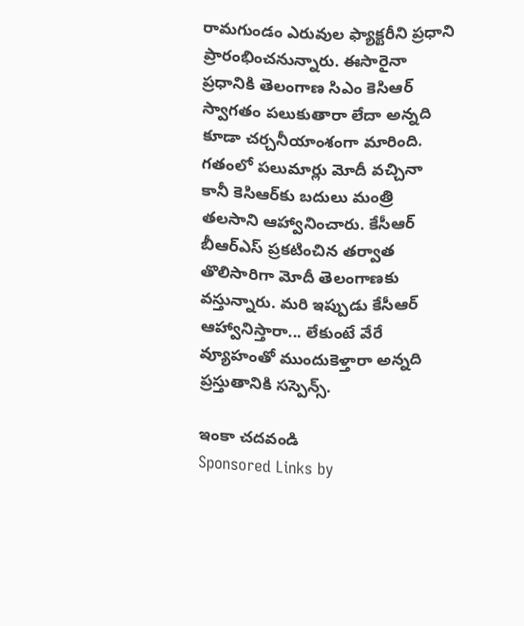రామగుండం ఎరువుల ఫ్యాక్టరీని ప్రధాని ప్రారంభించనున్నారు. ఈసారైనా ప్రధానికి తెలంగాణ సిఎం కెసిఆర్‌ స్వాగతం పలుకుతారా లేదా అన్నది కూడా చర్చనీయాంశంగా మారింది. గతంలో పలుమార్లు మోదీ వచ్చినా కానీ కెసిఆర్‌కు బదులు మంత్రి తలసాని ఆహ్వానించారు. కేసీఆర్‌ బీఆర్‌ఎస్‌ ప్రకటించిన తర్వాత తొలిసారిగా మోదీ తెలంగాణకు వస్తున్నారు. మరి ఇప్పుడు కేసీఆర్ ఆహ్వానిస్తారా... లేకుంటే వేరే వ్యూహంతో ముందుకెళ్తారా అన్నది ప్రస్తుతానికి సస్పెన్స్‌.

ఇంకా చదవండి
Sponsored Links by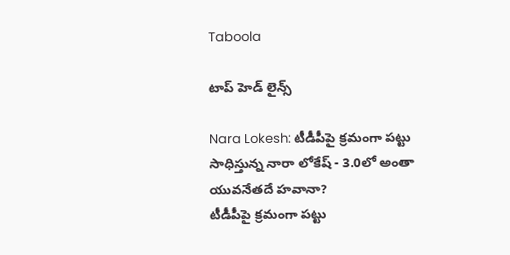Taboola

టాప్ హెడ్ లైన్స్

Nara Lokesh: టీడీపీపై క్రమంగా పట్టు సాధిస్తున్న నారా లోకేష్ - 3.0లో అంతా యువనేతదే హవానా?
టీడీపీపై క్రమంగా పట్టు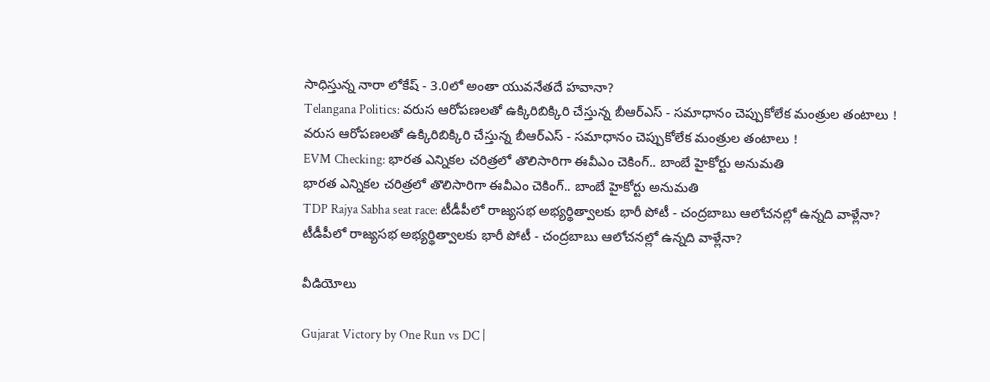సాధిస్తున్న నారా లోకేష్ - 3.0లో అంతా యువనేతదే హవానా?
Telangana Politics: వరుస ఆరోపణలతో ఉక్కిరిబిక్కిరి చేస్తున్న బీఆర్ఎస్ - సమాధానం చెప్పుకోలేక మంత్రుల తంటాలు !
వరుస ఆరోపణలతో ఉక్కిరిబిక్కిరి చేస్తున్న బీఆర్ఎస్ - సమాధానం చెప్పుకోలేక మంత్రుల తంటాలు !
EVM Checking: భారత ఎన్నికల చరిత్రలో తొలిసారిగా ఈవీఎం చెకింగ్.. బాంబే హైకోర్టు అనుమతి
భారత ఎన్నికల చరిత్రలో తొలిసారిగా ఈవీఎం చెకింగ్.. బాంబే హైకోర్టు అనుమతి
TDP Rajya Sabha seat race: టీడీపీలో రాజ్యసభ అభ్యర్థిత్వాలకు భారీ పోటీ - చంద్రబాబు ఆలోచనల్లో ఉన్నది వాళ్లేనా?
టీడీపీలో రాజ్యసభ అభ్యర్థిత్వాలకు భారీ పోటీ - చంద్రబాబు ఆలోచనల్లో ఉన్నది వాళ్లేనా?

వీడియోలు

Gujarat Victory by One Run vs DC |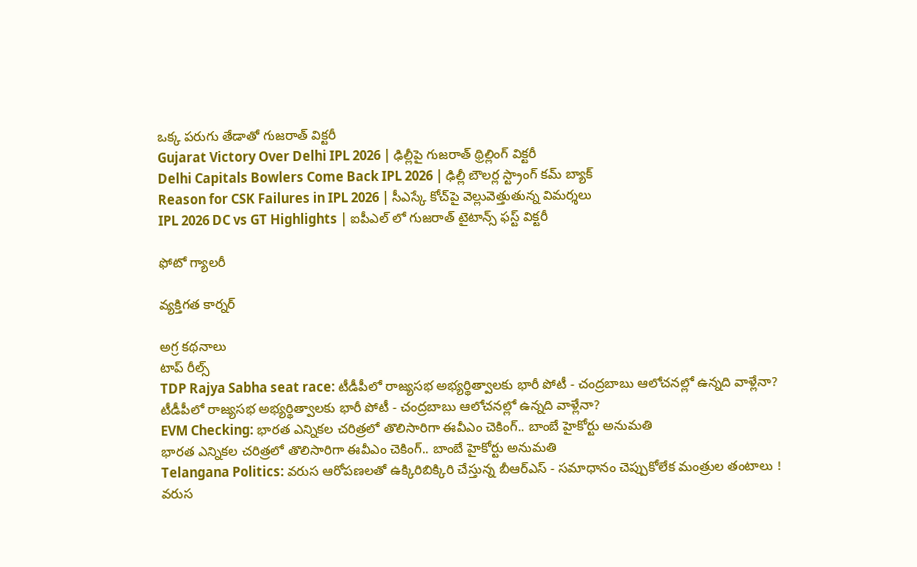ఒక్క పరుగు తేడాతో గుజరాత్ విక్టరీ
Gujarat Victory Over Delhi IPL 2026 | ఢిల్లీపై గుజరాత్ థ్రిల్లింగ్ విక్టరీ
Delhi Capitals Bowlers Come Back IPL 2026 | ఢిల్లీ బౌలర్ల స్ట్రాంగ్ కమ్ బ్యాక్
Reason for CSK Failures in IPL 2026 | సీఎస్కే కోచ్‌పై వెల్లువెత్తుతున్న విమ‌ర్శ‌లు
IPL 2026 DC vs GT Highlights | ఐపీఎల్ లో గుజరాత్ టైటాన్స్ ఫస్ట్ విక్టరీ

ఫోటో గ్యాలరీ

వ్యక్తిగత కార్నర్

అగ్ర కథనాలు
టాప్ రీల్స్
TDP Rajya Sabha seat race: టీడీపీలో రాజ్యసభ అభ్యర్థిత్వాలకు భారీ పోటీ - చంద్రబాబు ఆలోచనల్లో ఉన్నది వాళ్లేనా?
టీడీపీలో రాజ్యసభ అభ్యర్థిత్వాలకు భారీ పోటీ - చంద్రబాబు ఆలోచనల్లో ఉన్నది వాళ్లేనా?
EVM Checking: భారత ఎన్నికల చరిత్రలో తొలిసారిగా ఈవీఎం చెకింగ్.. బాంబే హైకోర్టు అనుమతి
భారత ఎన్నికల చరిత్రలో తొలిసారిగా ఈవీఎం చెకింగ్.. బాంబే హైకోర్టు అనుమతి
Telangana Politics: వరుస ఆరోపణలతో ఉక్కిరిబిక్కిరి చేస్తున్న బీఆర్ఎస్ - సమాధానం చెప్పుకోలేక మంత్రుల తంటాలు !
వరుస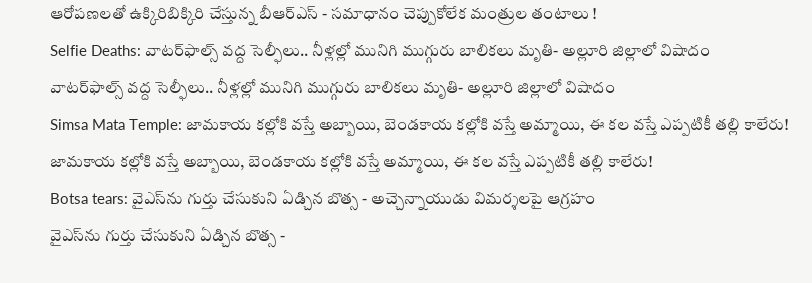ఆరోపణలతో ఉక్కిరిబిక్కిరి చేస్తున్న బీఆర్ఎస్ - సమాధానం చెప్పుకోలేక మంత్రుల తంటాలు !
Selfie Deaths: వాటర్‌ఫాల్స్ వద్ద సెల్ఫీలు.. నీళ్లల్లో మునిగి ముగ్గురు బాలికలు మృతి- అల్లూరి జిల్లాలో విషాదం
వాటర్‌ఫాల్స్ వద్ద సెల్ఫీలు.. నీళ్లల్లో మునిగి ముగ్గురు బాలికలు మృతి- అల్లూరి జిల్లాలో విషాదం
Simsa Mata Temple: జామకాయ కల్లోకి వస్తే అబ్బాయి, బెండకాయ కల్లోకి వస్తే అమ్మాయి, ఈ కల వస్తే ఎప్పటికీ తల్లి కాలేరు!
జామకాయ కల్లోకి వస్తే అబ్బాయి, బెండకాయ కల్లోకి వస్తే అమ్మాయి, ఈ కల వస్తే ఎప్పటికీ తల్లి కాలేరు!
Botsa tears: వైఎస్‌ను గుర్తు చేసుకుని ఏడ్చిన బొత్స - అచ్చెన్నాయుడు విమర్శలపై ఆగ్రహం
వైఎస్‌ను గుర్తు చేసుకుని ఏడ్చిన బొత్స -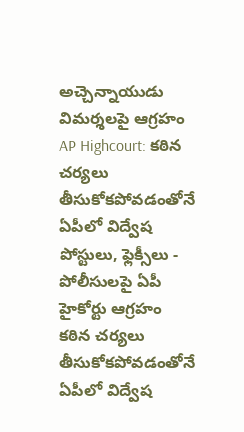అచ్చెన్నాయుడు విమర్శలపై ఆగ్రహం
AP Highcourt: కఠిన చర్యలు తీసుకోకపోవడంతోనే ఏపీలో విద్వేష పోస్టులు, ఫ్లెక్సీలు - పోలీసులపై ఏపీ హైకోర్టు ఆగ్రహం
కఠిన చర్యలు తీసుకోకపోవడంతోనే ఏపీలో విద్వేష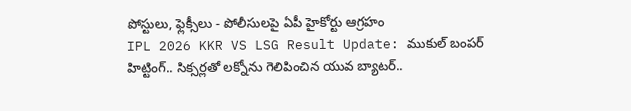పోస్టులు, ఫ్లెక్సీలు - పోలీసులపై ఏపీ హైకోర్టు ఆగ్రహం
IPL 2026 KKR VS LSG Result Update: ముకుల్ బంపర్ హిట్టింగ్.. సిక్సర్లతో లక్నోను గెలిపించిన యువ బ్యాటర్..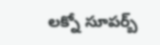లక్నో సూపర్బ్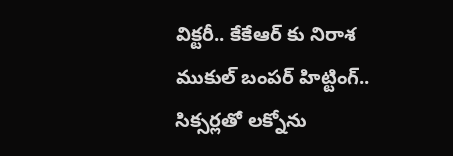విక్టరీ.. కేకేఆర్ కు నిరాశ
ముకుల్ బంపర్ హిట్టింగ్.. సిక్సర్లతో లక్నోను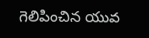గెలిపించిన యువ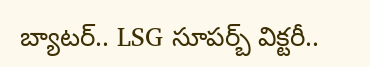బ్యాటర్.. LSG సూపర్బ్ విక్టరీ..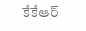కేకేఆర్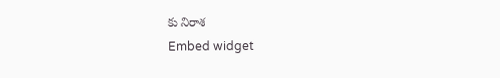కు నిరాశ
Embed widget